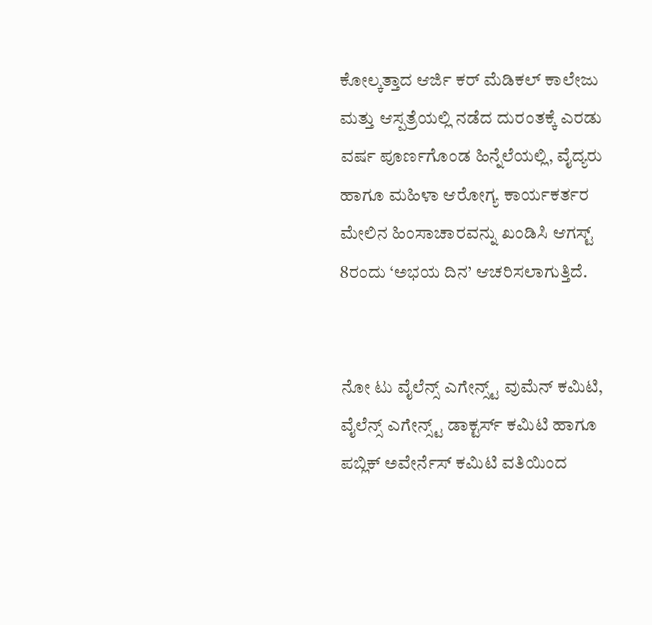ಕೋಲ್ಕತ್ತಾದ ಆರ್ಜಿ ಕರ್ ಮೆಡಿಕಲ್ ಕಾಲೇಜು ಮತ್ತು ಆಸ್ಪತ್ರೆಯಲ್ಲಿ ನಡೆದ ದುರಂತಕ್ಕೆ ಎರಡು ವರ್ಷ ಪೂರ್ಣಗೊಂಡ ಹಿನ್ನೆಲೆಯಲ್ಲಿ, ವೈದ್ಯರು ಹಾಗೂ ಮಹಿಳಾ ಆರೋಗ್ಯ ಕಾರ್ಯಕರ್ತರ ಮೇಲಿನ ಹಿಂಸಾಚಾರವನ್ನು ಖಂಡಿಸಿ ಆಗಸ್ಟ್ 8ರಂದು ‘ಅಭಯ ದಿನ’ ಆಚರಿಸಲಾಗುತ್ತಿದೆ.


ನೋ ಟು ವೈಲೆನ್ಸ್ ಎಗೇನ್ಸ್ಟ್ ವುಮೆನ್ ಕಮಿಟಿ, ವೈಲೆನ್ಸ್ ಎಗೇನ್ಸ್ಟ್ ಡಾಕ್ಟರ್ಸ್ ಕಮಿಟಿ ಹಾಗೂ ಪಬ್ಲಿಕ್ ಅವೇರ್ನೆಸ್ ಕಮಿಟಿ ವತಿಯಿಂದ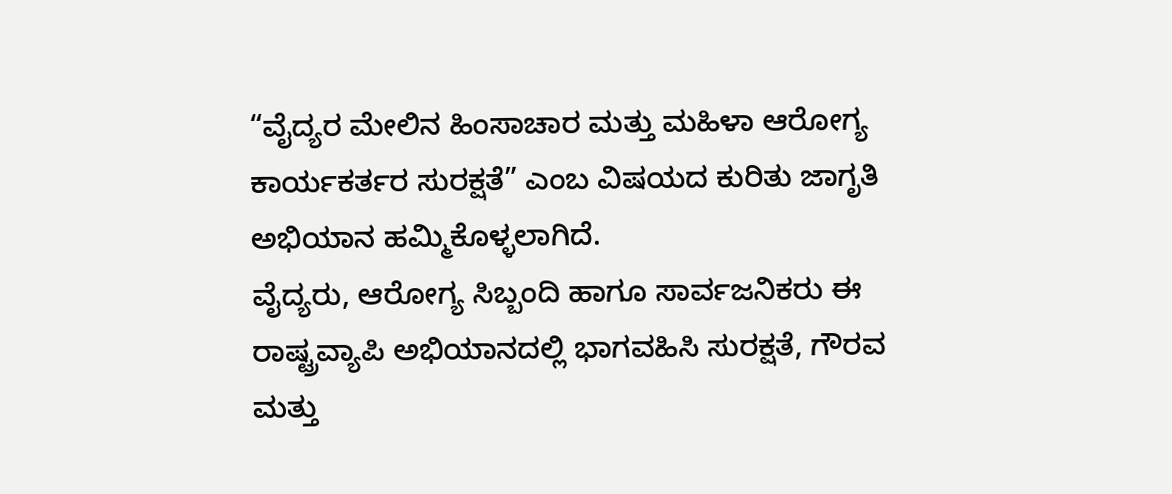“ವೈದ್ಯರ ಮೇಲಿನ ಹಿಂಸಾಚಾರ ಮತ್ತು ಮಹಿಳಾ ಆರೋಗ್ಯ ಕಾರ್ಯಕರ್ತರ ಸುರಕ್ಷತೆ” ಎಂಬ ವಿಷಯದ ಕುರಿತು ಜಾಗೃತಿ ಅಭಿಯಾನ ಹಮ್ಮಿಕೊಳ್ಳಲಾಗಿದೆ.
ವೈದ್ಯರು, ಆರೋಗ್ಯ ಸಿಬ್ಬಂದಿ ಹಾಗೂ ಸಾರ್ವಜನಿಕರು ಈ ರಾಷ್ಟ್ರವ್ಯಾಪಿ ಅಭಿಯಾನದಲ್ಲಿ ಭಾಗವಹಿಸಿ ಸುರಕ್ಷತೆ, ಗೌರವ ಮತ್ತು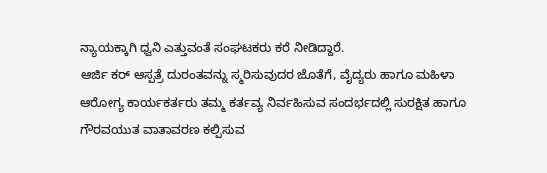ನ್ಯಾಯಕ್ಕಾಗಿ ಧ್ವನಿ ಎತ್ತುವಂತೆ ಸಂಘಟಕರು ಕರೆ ನೀಡಿದ್ದಾರೆ.
ಆರ್ಜಿ ಕರ್ ಆಸ್ಪತ್ರೆ ದುರಂತವನ್ನು ಸ್ಮರಿಸುವುದರ ಜೊತೆಗೆ, ವೈದ್ಯರು ಹಾಗೂ ಮಹಿಳಾ ಆರೋಗ್ಯ ಕಾರ್ಯಕರ್ತರು ತಮ್ಮ ಕರ್ತವ್ಯ ನಿರ್ವಹಿಸುವ ಸಂದರ್ಭದಲ್ಲಿ ಸುರಕ್ಷಿತ ಹಾಗೂ ಗೌರವಯುತ ವಾತಾವರಣ ಕಲ್ಪಿಸುವ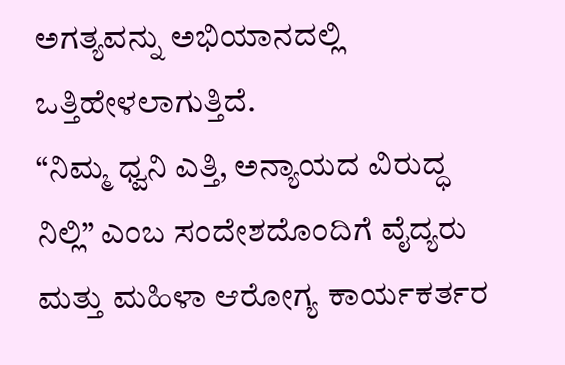ಅಗತ್ಯವನ್ನು ಅಭಿಯಾನದಲ್ಲಿ ಒತ್ತಿಹೇಳಲಾಗುತ್ತಿದೆ.
“ನಿಮ್ಮ ಧ್ವನಿ ಎತ್ತಿ, ಅನ್ಯಾಯದ ವಿರುದ್ಧ ನಿಲ್ಲಿ” ಎಂಬ ಸಂದೇಶದೊಂದಿಗೆ ವೈದ್ಯರು ಮತ್ತು ಮಹಿಳಾ ಆರೋಗ್ಯ ಕಾರ್ಯಕರ್ತರ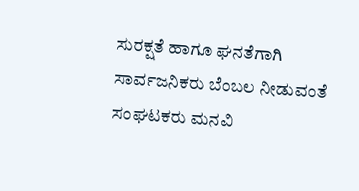ಸುರಕ್ಷತೆ ಹಾಗೂ ಘನತೆಗಾಗಿ ಸಾರ್ವಜನಿಕರು ಬೆಂಬಲ ನೀಡುವಂತೆ ಸಂಘಟಕರು ಮನವಿ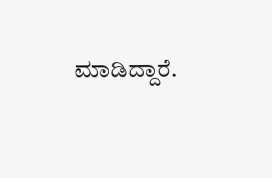ಮಾಡಿದ್ದಾರೆ.